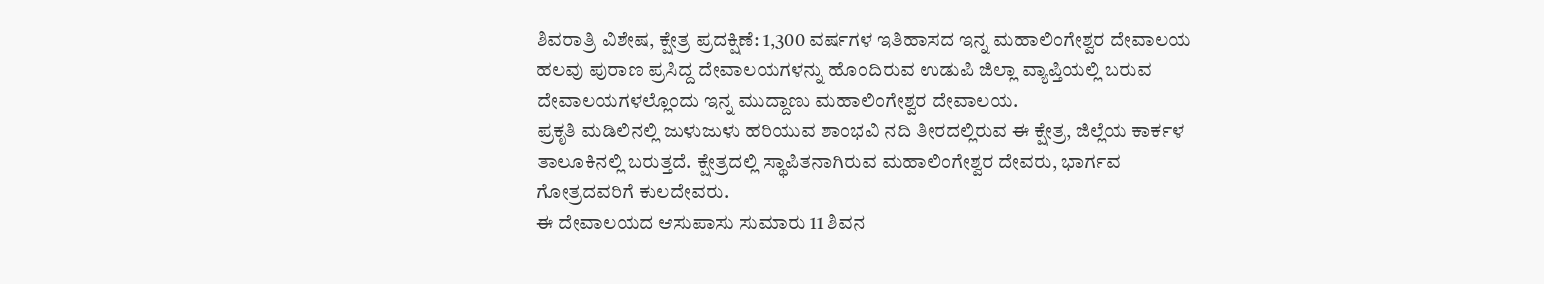ಶಿವರಾತ್ರಿ ವಿಶೇಷ, ಕ್ಷೇತ್ರ ಪ್ರದಕ್ಷಿಣೆ: 1,300 ವರ್ಷಗಳ ಇತಿಹಾಸದ ಇನ್ನ ಮಹಾಲಿಂಗೇಶ್ವರ ದೇವಾಲಯ
ಹಲವು ಪುರಾಣ ಪ್ರಸಿದ್ದ ದೇವಾಲಯಗಳನ್ನು ಹೊಂದಿರುವ ಉಡುಪಿ ಜಿಲ್ಲಾ ವ್ಯಾಪ್ತಿಯಲ್ಲಿ ಬರುವ ದೇವಾಲಯಗಳಲ್ಲೊಂದು ಇನ್ನ ಮುದ್ದಾಣು ಮಹಾಲಿಂಗೇಶ್ವರ ದೇವಾಲಯ.
ಪ್ರಕೃತಿ ಮಡಿಲಿನಲ್ಲಿ ಜುಳುಜುಳು ಹರಿಯುವ ಶಾಂಭವಿ ನದಿ ತೀರದಲ್ಲಿರುವ ಈ ಕ್ಷೇತ್ರ, ಜಿಲ್ಲೆಯ ಕಾರ್ಕಳ ತಾಲೂಕಿನಲ್ಲಿ ಬರುತ್ತದೆ. ಕ್ಷೇತ್ರದಲ್ಲಿ ಸ್ಥಾಪಿತನಾಗಿರುವ ಮಹಾಲಿಂಗೇಶ್ವರ ದೇವರು, ಭಾರ್ಗವ ಗೋತ್ರದವರಿಗೆ ಕುಲದೇವರು.
ಈ ದೇವಾಲಯದ ಆಸುಪಾಸು ಸುಮಾರು 11 ಶಿವನ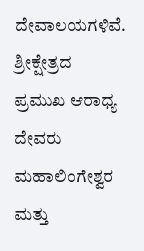ದೇವಾಲಯಗಳಿವೆ. ಶ್ರೀಕ್ಷೇತ್ರದ ಪ್ರಮುಖ ಆರಾಧ್ಯ ದೇವರು ಮಹಾಲಿಂಗೇಶ್ವರ ಮತ್ತು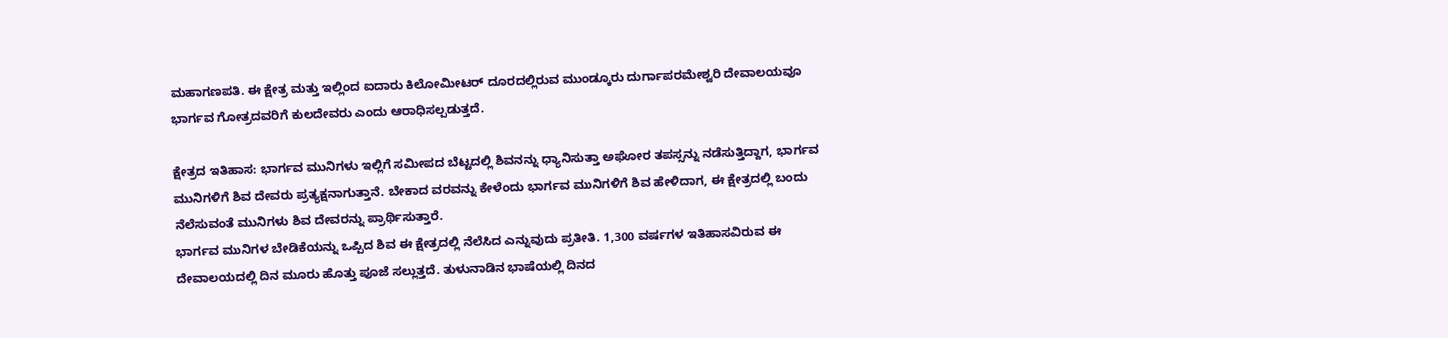ಮಹಾಗಣಪತಿ. ಈ ಕ್ಷೇತ್ರ ಮತ್ತು ಇಲ್ಲಿಂದ ಐದಾರು ಕಿಲೋಮೀಟರ್ ದೂರದಲ್ಲಿರುವ ಮುಂಡ್ಕೂರು ದುರ್ಗಾಪರಮೇಶ್ವರಿ ದೇವಾಲಯವೂ ಭಾರ್ಗವ ಗೋತ್ರದವರಿಗೆ ಕುಲದೇವರು ಎಂದು ಆರಾಧಿಸಲ್ಪಡುತ್ತದೆ.

ಕ್ಷೇತ್ರದ ಇತಿಹಾಸ: ಭಾರ್ಗವ ಮುನಿಗಳು ಇಲ್ಲಿಗೆ ಸಮೀಪದ ಬೆಟ್ಟದಲ್ಲಿ ಶಿವನನ್ನು ಧ್ಯಾನಿಸುತ್ತಾ ಅಘೋರ ತಪಸ್ಸನ್ನು ನಡೆಸುತ್ತಿದ್ದಾಗ, ಭಾರ್ಗವ ಮುನಿಗಳಿಗೆ ಶಿವ ದೇವರು ಪ್ರತ್ಯಕ್ಷನಾಗುತ್ತಾನೆ. ಬೇಕಾದ ವರವನ್ನು ಕೇಳೆಂದು ಭಾರ್ಗವ ಮುನಿಗಳಿಗೆ ಶಿವ ಹೇಳಿದಾಗ, ಈ ಕ್ಷೇತ್ರದಲ್ಲಿ ಬಂದು ನೆಲೆಸುವಂತೆ ಮುನಿಗಳು ಶಿವ ದೇವರನ್ನು ಪ್ರಾರ್ಥಿಸುತ್ತಾರೆ.
ಭಾರ್ಗವ ಮುನಿಗಳ ಬೇಡಿಕೆಯನ್ನು ಒಪ್ಪಿದ ಶಿವ ಈ ಕ್ಷೇತ್ರದಲ್ಲಿ ನೆಲೆಸಿದ ಎನ್ನುವುದು ಪ್ರತೀತಿ. 1,300 ವರ್ಷಗಳ ಇತಿಹಾಸವಿರುವ ಈ ದೇವಾಲಯದಲ್ಲಿ ದಿನ ಮೂರು ಹೊತ್ತು ಪೂಜೆ ಸಲ್ಲುತ್ತದೆ. ತುಳುನಾಡಿನ ಭಾಷೆಯಲ್ಲಿ ದಿನದ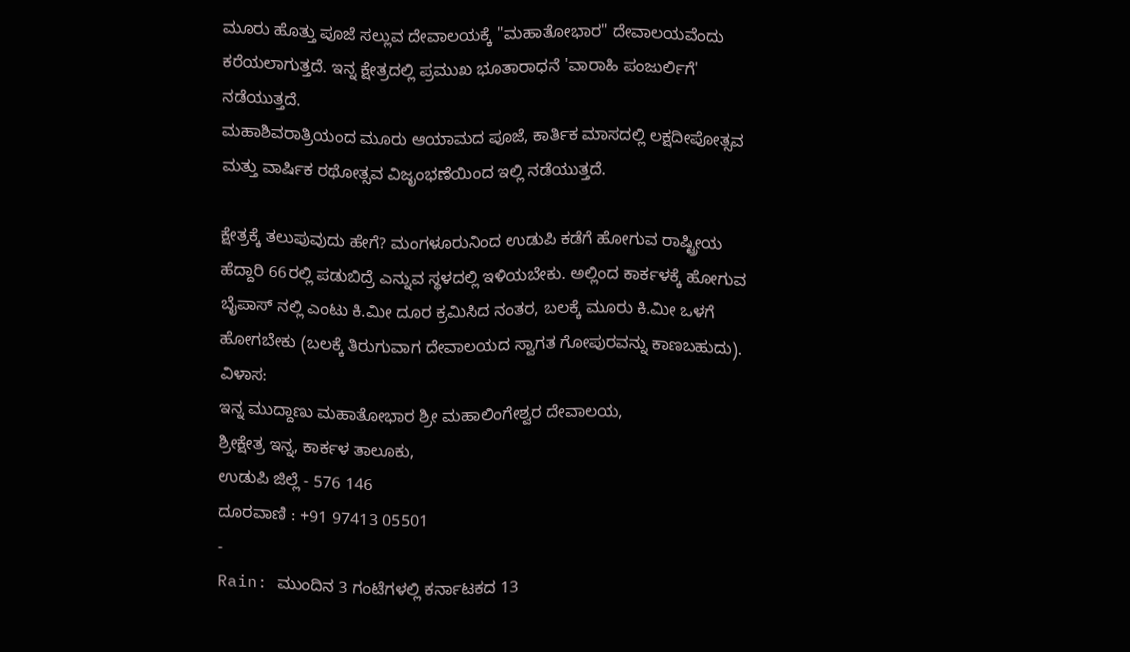ಮೂರು ಹೊತ್ತು ಪೂಜೆ ಸಲ್ಲುವ ದೇವಾಲಯಕ್ಕೆ "ಮಹಾತೋಭಾರ" ದೇವಾಲಯವೆಂದು ಕರೆಯಲಾಗುತ್ತದೆ. ಇನ್ನ ಕ್ಷೇತ್ರದಲ್ಲಿ ಪ್ರಮುಖ ಭೂತಾರಾಧನೆ 'ವಾರಾಹಿ ಪಂಜುರ್ಲಿಗೆ' ನಡೆಯುತ್ತದೆ.
ಮಹಾಶಿವರಾತ್ರಿಯಂದ ಮೂರು ಆಯಾಮದ ಪೂಜೆ, ಕಾರ್ತಿಕ ಮಾಸದಲ್ಲಿ ಲಕ್ಷದೀಪೋತ್ಸವ ಮತ್ತು ವಾರ್ಷಿಕ ರಥೋತ್ಸವ ವಿಜೃಂಭಣೆಯಿಂದ ಇಲ್ಲಿ ನಡೆಯುತ್ತದೆ.

ಕ್ಷೇತ್ರಕ್ಕೆ ತಲುಪುವುದು ಹೇಗೆ? ಮಂಗಳೂರುನಿಂದ ಉಡುಪಿ ಕಡೆಗೆ ಹೋಗುವ ರಾಷ್ಟ್ರೀಯ ಹೆದ್ದಾರಿ 66ರಲ್ಲಿ ಪಡುಬಿದ್ರೆ ಎನ್ನುವ ಸ್ಥಳದಲ್ಲಿ ಇಳಿಯಬೇಕು. ಅಲ್ಲಿಂದ ಕಾರ್ಕಳಕ್ಕೆ ಹೋಗುವ ಬೈಪಾಸ್ ನಲ್ಲಿ ಎಂಟು ಕಿ.ಮೀ ದೂರ ಕ್ರಮಿಸಿದ ನಂತರ, ಬಲಕ್ಕೆ ಮೂರು ಕಿ.ಮೀ ಒಳಗೆ ಹೋಗಬೇಕು (ಬಲಕ್ಕೆ ತಿರುಗುವಾಗ ದೇವಾಲಯದ ಸ್ವಾಗತ ಗೋಪುರವನ್ನು ಕಾಣಬಹುದು).
ವಿಳಾಸ:
ಇನ್ನ ಮುದ್ದಾಣು ಮಹಾತೋಭಾರ ಶ್ರೀ ಮಹಾಲಿಂಗೇಶ್ವರ ದೇವಾಲಯ,
ಶ್ರೀಕ್ಷೇತ್ರ ಇನ್ನ, ಕಾರ್ಕಳ ತಾಲೂಕು,
ಉಡುಪಿ ಜಿಲ್ಲೆ - 576 146
ದೂರವಾಣಿ : +91 97413 05501
-
Rain: ಮುಂದಿನ 3 ಗಂಟೆಗಳಲ್ಲಿ ಕರ್ನಾಟಕದ 13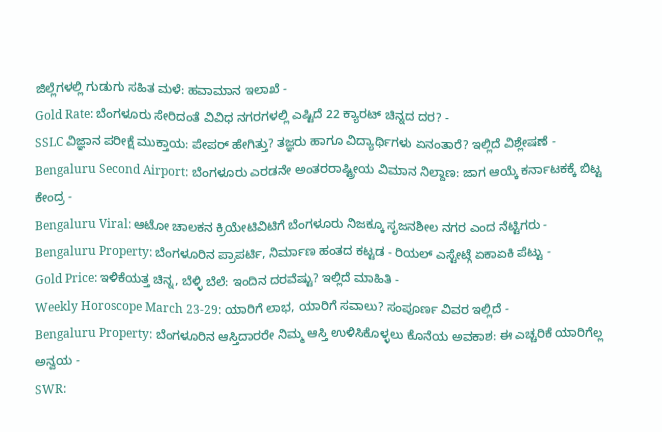ಜಿಲ್ಲೆಗಳಲ್ಲಿ ಗುಡುಗು ಸಹಿತ ಮಳೆ: ಹವಾಮಾನ ಇಲಾಖೆ -
Gold Rate: ಬೆಂಗಳೂರು ಸೇರಿದಂತೆ ವಿವಿಧ ನಗರಗಳಲ್ಲಿ ಎಷ್ಟಿದೆ 22 ಕ್ಯಾರಟ್ ಚಿನ್ನದ ದರ? -
SSLC ವಿಜ್ಞಾನ ಪರೀಕ್ಷೆ ಮುಕ್ತಾಯ: ಪೇಪರ್ ಹೇಗಿತ್ತು? ತಜ್ಞರು ಹಾಗೂ ವಿದ್ಯಾರ್ಥಿಗಳು ಏನಂತಾರೆ? ಇಲ್ಲಿದೆ ವಿಶ್ಲೇಷಣೆ -
Bengaluru Second Airport: ಬೆಂಗಳೂರು ಎರಡನೇ ಅಂತರರಾಷ್ಟ್ರೀಯ ವಿಮಾನ ನಿಲ್ದಾಣ: ಜಾಗ ಆಯ್ಕೆ ಕರ್ನಾಟಕಕ್ಕೆ ಬಿಟ್ಟ ಕೇಂದ್ರ -
Bengaluru Viral: ಆಟೋ ಚಾಲಕನ ಕ್ರಿಯೇಟಿವಿಟಿಗೆ ಬೆಂಗಳೂರು ನಿಜಕ್ಕೂ ಸೃಜನಶೀಲ ನಗರ ಎಂದ ನೆಟ್ಟಿಗರು -
Bengaluru Property: ಬೆಂಗಳೂರಿನ ಪ್ರಾಪರ್ಟಿ, ನಿರ್ಮಾಣ ಹಂತದ ಕಟ್ಟಡ - ರಿಯಲ್ ಎಸ್ಟೇಟ್ಗೆ ಏಕಾಏಕಿ ಪೆಟ್ಟು -
Gold Price: ಇಳಿಕೆಯತ್ತ ಚಿನ್ನ, ಬೆಳ್ಳಿ ಬೆಲೆ: ಇಂದಿನ ದರವೆಷ್ಟು? ಇಲ್ಲಿದೆ ಮಾಹಿತಿ -
Weekly Horoscope March 23-29: ಯಾರಿಗೆ ಲಾಭ, ಯಾರಿಗೆ ಸವಾಲು? ಸಂಪೂರ್ಣ ವಿವರ ಇಲ್ಲಿದೆ -
Bengaluru Property: ಬೆಂಗಳೂರಿನ ಆಸ್ತಿದಾರರೇ ನಿಮ್ಮ ಆಸ್ತಿ ಉಳಿಸಿಕೊಳ್ಳಲು ಕೊನೆಯ ಅವಕಾಶ: ಈ ಎಚ್ಚರಿಕೆ ಯಾರಿಗೆಲ್ಲ ಅನ್ವಯ -
SWR: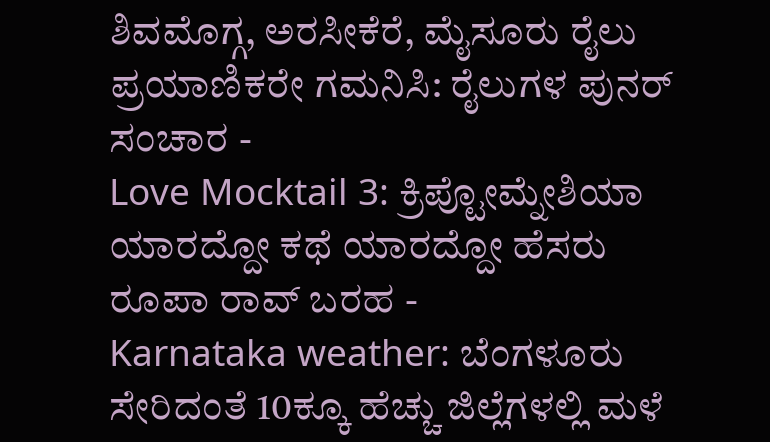ಶಿವಮೊಗ್ಗ, ಅರಸೀಕೆರೆ, ಮೈಸೂರು ರೈಲು ಪ್ರಯಾಣಿಕರೇ ಗಮನಿಸಿ: ರೈಲುಗಳ ಪುನರ್ ಸಂಚಾರ -
Love Mocktail 3: ಕ್ರಿಪ್ಟೋಮ್ನೇಶಿಯಾ ಯಾರದ್ದೋ ಕಥೆ ಯಾರದ್ದೋ ಹೆಸರು ರೂಪಾ ರಾವ್ ಬರಹ -
Karnataka weather: ಬೆಂಗಳೂರು ಸೇರಿದಂತೆ 10ಕ್ಕೂ ಹೆಚ್ಚು ಜಿಲ್ಲೆಗಳಲ್ಲಿ ಮಳೆ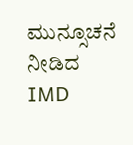ಮುನ್ಸೂಚನೆ ನೀಡಿದ IMD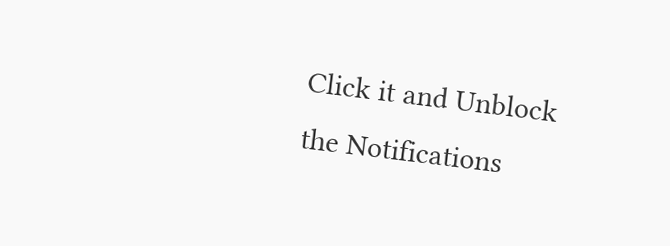Click it and Unblock the Notifications